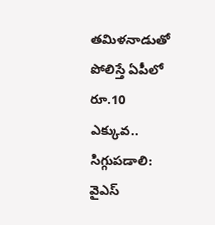తమిళనాడుతో పోలిస్తే ఏపీలో రూ.10 ఎక్కువ.. సిగ్గుపడాలి: వైఎస్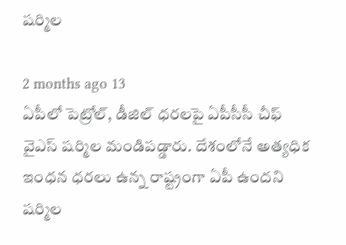షర్మిల

2 months ago 13
ఏపీలో పెట్రోల్, డీజిల్ ధరలపై ఏపీసీసీ చీఫ్ వైఎస్ షర్మిల మండిపడ్డారు. దేశంలోనే అత్యధిక ఇంధన ధరలు ఉన్న రాష్ట్రంగా ఏపీ ఉందని షర్మిల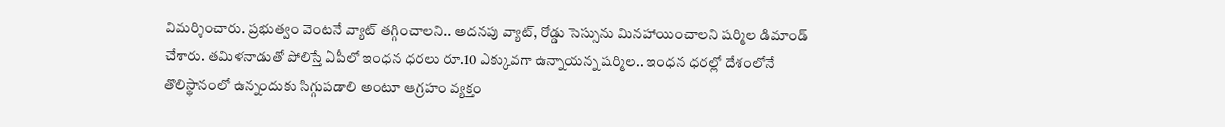విమర్శించారు. ప్రభుత్వం వెంటనే వ్యాట్ తగ్గించాలని.. అదనపు వ్యాట్, రోడ్డు సెస్సును మినహాయించాలని షర్మిల డిమాండ్ చేశారు. తమిళనాడుతో పోలిస్తే ఏపీలో ఇంధన ధరలు రూ.10 ఎక్కువగా ఉన్నాయన్న షర్మిల.. ఇంధన ధరల్లో దేశంలోనే తొలిస్థానంలో ఉన్నందుకు సిగ్గుపడాలి అంటూ ఆగ్రహం వ్యక్తం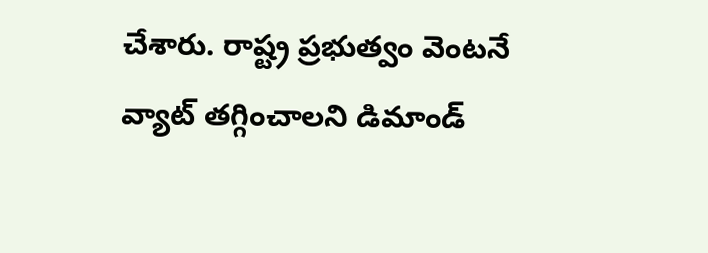చేశారు. రాష్ట్ర ప్రభుత్వం వెంటనే వ్యాట్ తగ్గించాలని డిమాండ్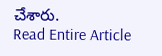చేశారు.
Read Entire Article